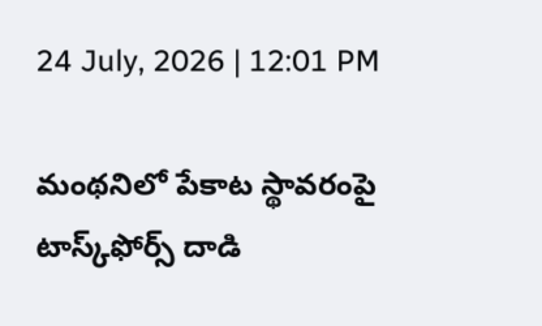24 July, 2026 | 12:01 PM

మంథనిలో పేకాట స్థావరంపై టాస్క్‌ఫోర్స్ దాడి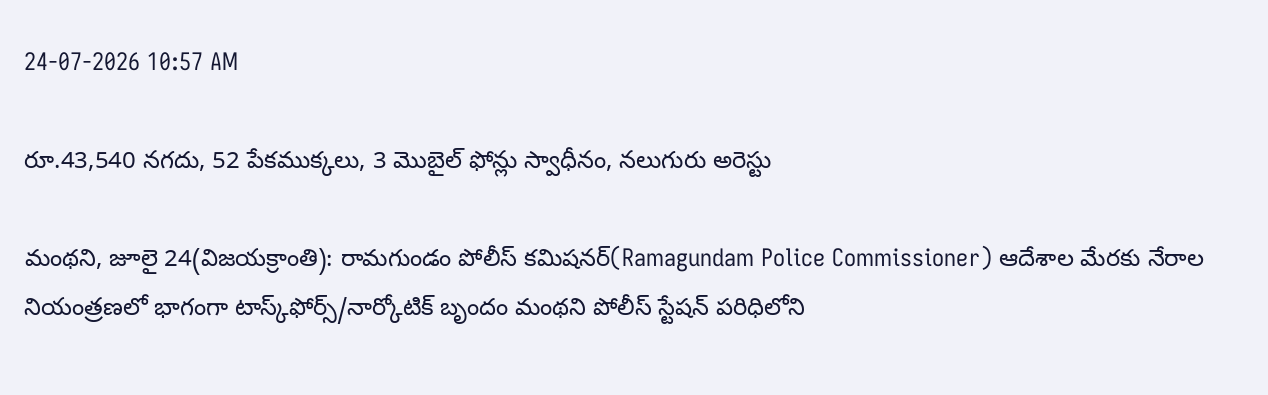24-07-2026 10:57 AM

రూ.43,540 నగదు, 52 పేకముక్కలు, 3 మొబైల్ ఫోన్లు స్వాధీనం, నలుగురు అరెస్టు

మంథని, జూలై 24(విజయక్రాంతి): రామగుండం పోలీస్ కమిషనర్(Ramagundam Police Commissioner) ఆదేశాల మేరకు నేరాల నియంత్రణలో భాగంగా టాస్క్‌ఫోర్స్/నార్కోటిక్ బృందం మంథని పోలీస్ స్టేషన్ పరిధిలోని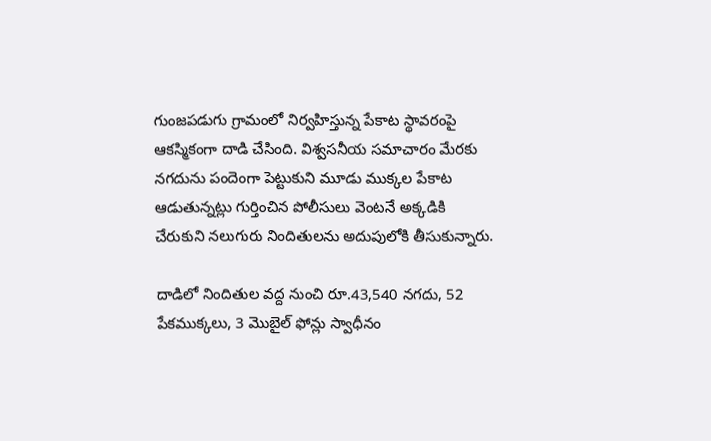గుంజపడుగు గ్రామంలో నిర్వహిస్తున్న పేకాట స్థావరంపై ఆకస్మికంగా దాడి చేసింది. విశ్వసనీయ సమాచారం మేరకు నగదును పందెంగా పెట్టుకుని మూడు ముక్కల పేకాట ఆడుతున్నట్లు గుర్తించిన పోలీసులు వెంటనే అక్కడికి చేరుకుని నలుగురు నిందితులను అదుపులోకి తీసుకున్నారు.

దాడిలో నిందితుల వద్ద నుంచి రూ.43,540 నగదు, 52 పేకముక్కలు, 3 మొబైల్ ఫోన్లు స్వాధీనం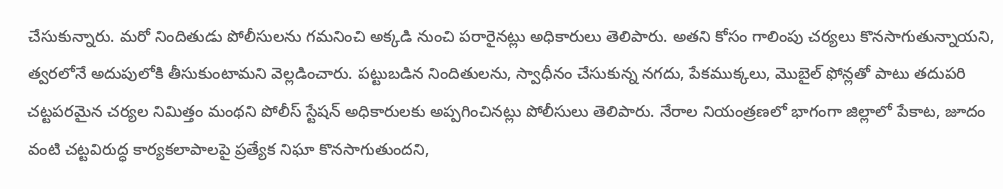చేసుకున్నారు. మరో నిందితుడు పోలీసులను గమనించి అక్కడి నుంచి పరారైనట్లు అధికారులు తెలిపారు. అతని కోసం గాలింపు చర్యలు కొనసాగుతున్నాయని, త్వరలోనే అదుపులోకి తీసుకుంటామని వెల్లడించారు. పట్టుబడిన నిందితులను, స్వాధీనం చేసుకున్న నగదు, పేకముక్కలు, మొబైల్ ఫోన్లతో పాటు తదుపరి చట్టపరమైన చర్యల నిమిత్తం మంథని పోలీస్ స్టేషన్ అధికారులకు అప్పగించినట్లు పోలీసులు తెలిపారు. నేరాల నియంత్రణలో భాగంగా జిల్లాలో పేకాట, జూదం వంటి చట్టవిరుద్ధ కార్యకలాపాలపై ప్రత్యేక నిఘా కొనసాగుతుందని,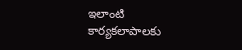ఇలాంటి కార్యకలాపాలకు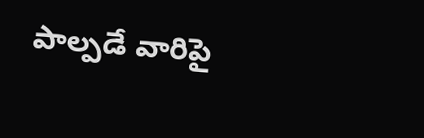పాల్పడే వారిపై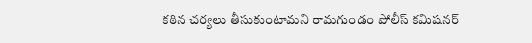కఠిన చర్యలు తీసుకుంటామని రామగుండం పోలీస్ కమిషనర్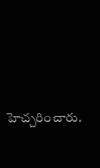హెచ్చరించారు.